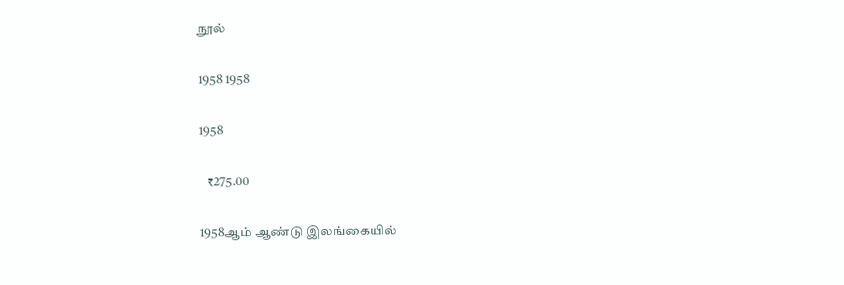நூல்

1958 1958

1958

   ₹275.00

1958ஆம் ஆண்டு இலங்கையில்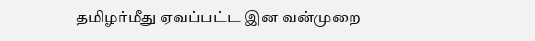தமிழர்மீது ஏவப்பட்ட இன வன்முறை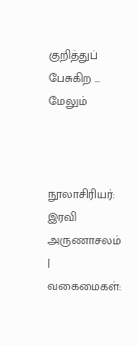குறித்துப் பேசுகிற … மேலும்



நூலாசிரியர்: இரவி அருணாசலம் |
வகைமைகள்: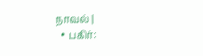நாவல் |
  • பகிர்: